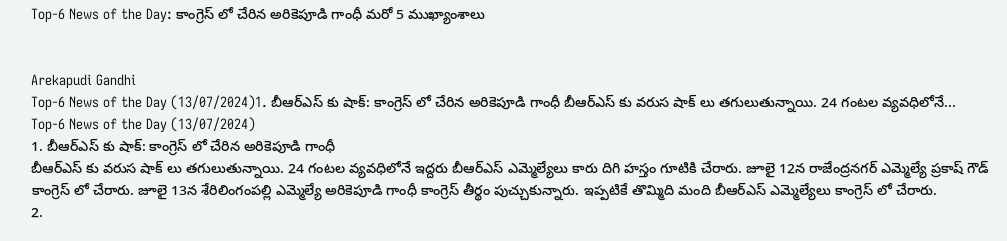Top-6 News of the Day: కాంగ్రెస్ లో చేరిన అరికెపూడి గాంధీ మరో 5 ముఖ్యాంశాలు


Arekapudi Gandhi
Top-6 News of the Day (13/07/2024)1. బీఆర్ఎస్ కు షాక్: కాంగ్రెస్ లో చేరిన అరికెపూడి గాంధీ బీఆర్ఎస్ కు వరుస షాక్ లు తగులుతున్నాయి. 24 గంటల వ్యవధిలోనే...
Top-6 News of the Day (13/07/2024)
1. బీఆర్ఎస్ కు షాక్: కాంగ్రెస్ లో చేరిన అరికెపూడి గాంధీ
బీఆర్ఎస్ కు వరుస షాక్ లు తగులుతున్నాయి. 24 గంటల వ్యవధిలోనే ఇద్దరు బీఆర్ఎస్ ఎమ్మెల్యేలు కారు దిగి హస్తం గూటికి చేరారు. జూలై 12న రాజేంద్రనగర్ ఎమ్మెల్యే ప్రకాష్ గౌడ్ కాంగ్రెస్ లో చేరారు. జూలై 13న శేరిలింగంపల్లి ఎమ్మెల్యే అరికెపూడి గాంధీ కాంగ్రెస్ తీర్థం పుచ్చుకున్నారు. ఇప్పటికే తొమ్మిది మంది బీఆర్ఎస్ ఎమ్మెల్యేలు కాంగ్రెస్ లో చేరారు.
2.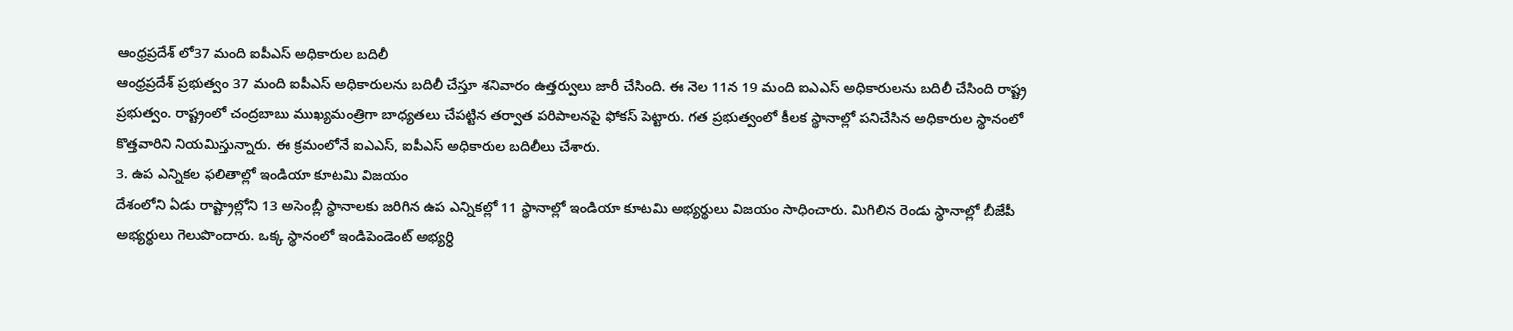ఆంధ్రప్రదేశ్ లో37 మంది ఐపీఎస్ అధికారుల బదిలీ
ఆంధ్రప్రదేశ్ ప్రభుత్వం 37 మంది ఐపీఎస్ అధికారులను బదిలీ చేస్తూ శనివారం ఉత్తర్వులు జారీ చేసింది. ఈ నెల 11న 19 మంది ఐఎఎస్ అధికారులను బదిలీ చేసింది రాష్ట్ర ప్రభుత్వం. రాష్ట్రంలో చంద్రబాబు ముఖ్యమంత్రిగా బాధ్యతలు చేపట్టిన తర్వాత పరిపాలనపై ఫోకస్ పెట్టారు. గత ప్రభుత్వంలో కీలక స్థానాల్లో పనిచేసిన అధికారుల స్థానంలో కొత్తవారిని నియమిస్తున్నారు. ఈ క్రమంలోనే ఐఎఎస్, ఐపీఎస్ అధికారుల బదిలీలు చేశారు.
3. ఉప ఎన్నికల ఫలితాల్లో ఇండియా కూటమి విజయం
దేశంలోని ఏడు రాష్ట్రాల్లోని 13 అసెంబ్లీ స్థానాలకు జరిగిన ఉప ఎన్నికల్లో 11 స్థానాల్లో ఇండియా కూటమి అభ్యర్థులు విజయం సాధించారు. మిగిలిన రెండు స్థానాల్లో బీజేపీ అభ్యర్థులు గెలుపొందారు. ఒక్క స్థానంలో ఇండిపెండెంట్ అభ్యర్ధి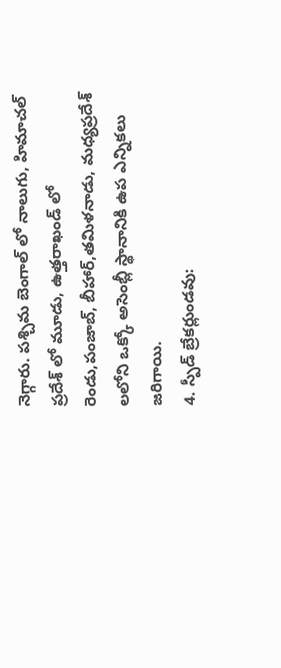నెగ్గారు. పశ్చిమ బెంగాల్ లో నాలుగు, హిమాచల్ ప్రదేశ్ లో మూడు, ఉత్తరాఖండ్ లో రెండు,పంజాబ్, బీహార్,తమిళనాడు, మధ్యప్రదేశ్ లలోని ఒక్కో అసెంబ్లీ స్థానానికి ఉప ఎన్నికలు జరిగాయి.
4. స్పీడ్ బ్రేకర్లుండవు: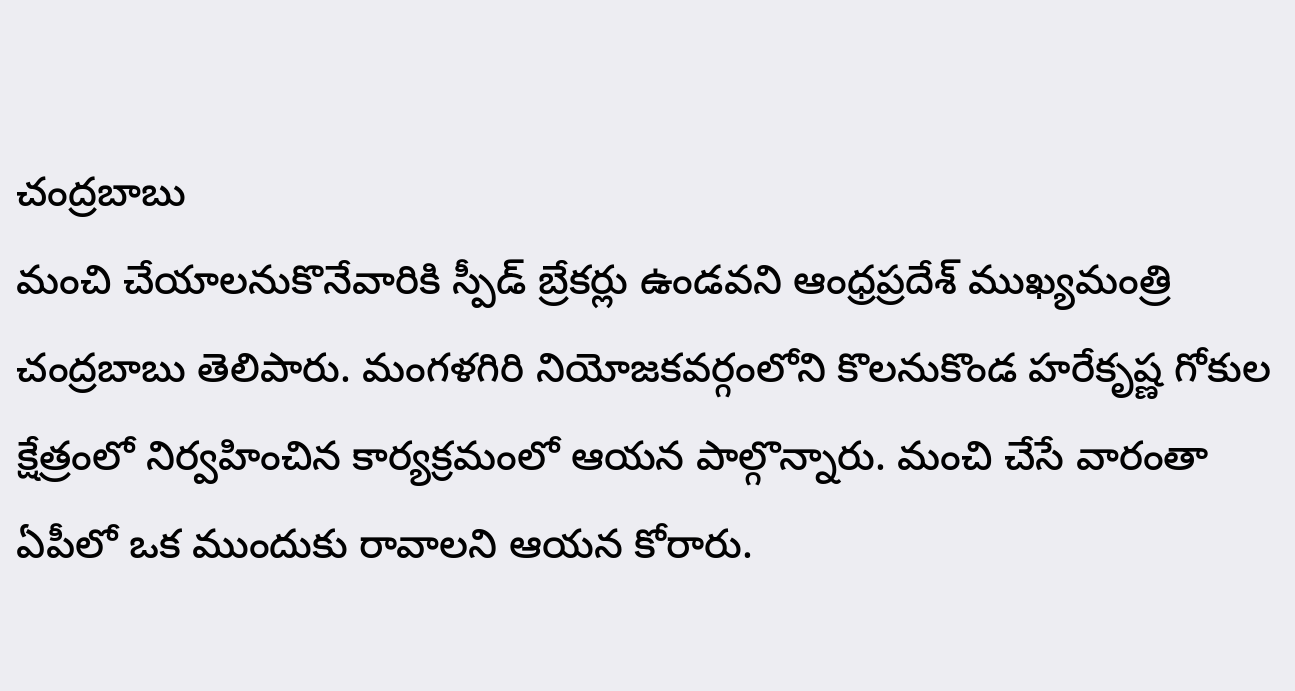చంద్రబాబు
మంచి చేయాలనుకొనేవారికి స్పీడ్ బ్రేకర్లు ఉండవని ఆంధ్రప్రదేశ్ ముఖ్యమంత్రి చంద్రబాబు తెలిపారు. మంగళగిరి నియోజకవర్గంలోని కొలనుకొండ హరేకృష్ణ గోకుల క్షేత్రంలో నిర్వహించిన కార్యక్రమంలో ఆయన పాల్గొన్నారు. మంచి చేసే వారంతా ఏపీలో ఒక ముందుకు రావాలని ఆయన కోరారు.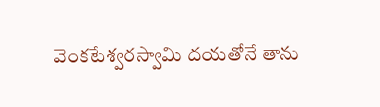వెంకటేశ్వరస్వామి దయతోనే తాను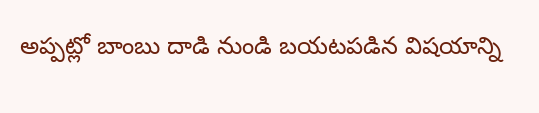అప్పట్లో బాంబు దాడి నుండి బయటపడిన విషయాన్ని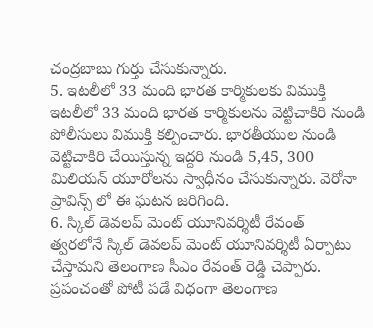చంద్రబాబు గుర్తు చేసుకున్నారు.
5. ఇటలీలో 33 మంది భారత కార్మికులకు విముక్తి
ఇటలీలో 33 మంది భారత కార్మికులను వెట్టిచాకిరి నుండి పోలీసులు విముక్తి కల్పించారు. భారతీయుల నుండి వెట్టిచాకిరి చేయిస్తున్న ఇద్దరి నుండి 5,45, 300 మిలియన్ యూరోలను స్వాధీనం చేసుకున్నారు. వెరోనా ప్రావిన్స్ లో ఈ ఘటన జరిగింది.
6. స్కిల్ డెవలప్ మెంట్ యూనివర్శిటీ రేవంత్
త్వరలోనే స్కిల్ డెవలప్ మెంట్ యూనివర్శిటీ ఏర్పాటు చేస్తామని తెలంగాణ సీఎం రేవంత్ రెడ్డి చెప్పారు. ప్రపంచంతో పోటీ పడే విధంగా తెలంగాణ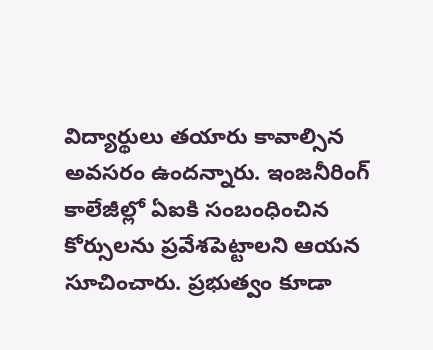విద్యార్థులు తయారు కావాల్సిన అవసరం ఉందన్నారు. ఇంజనీరింగ్ కాలేజీల్లో ఏఐకి సంబంధించిన కోర్సులను ప్రవేశపెట్టాలని ఆయన సూచించారు. ప్రభుత్వం కూడా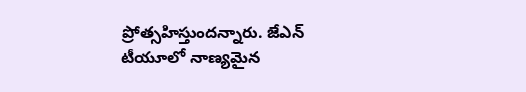ప్రోత్సహిస్తుందన్నారు. జేఎన్ టీయూలో నాణ్యమైన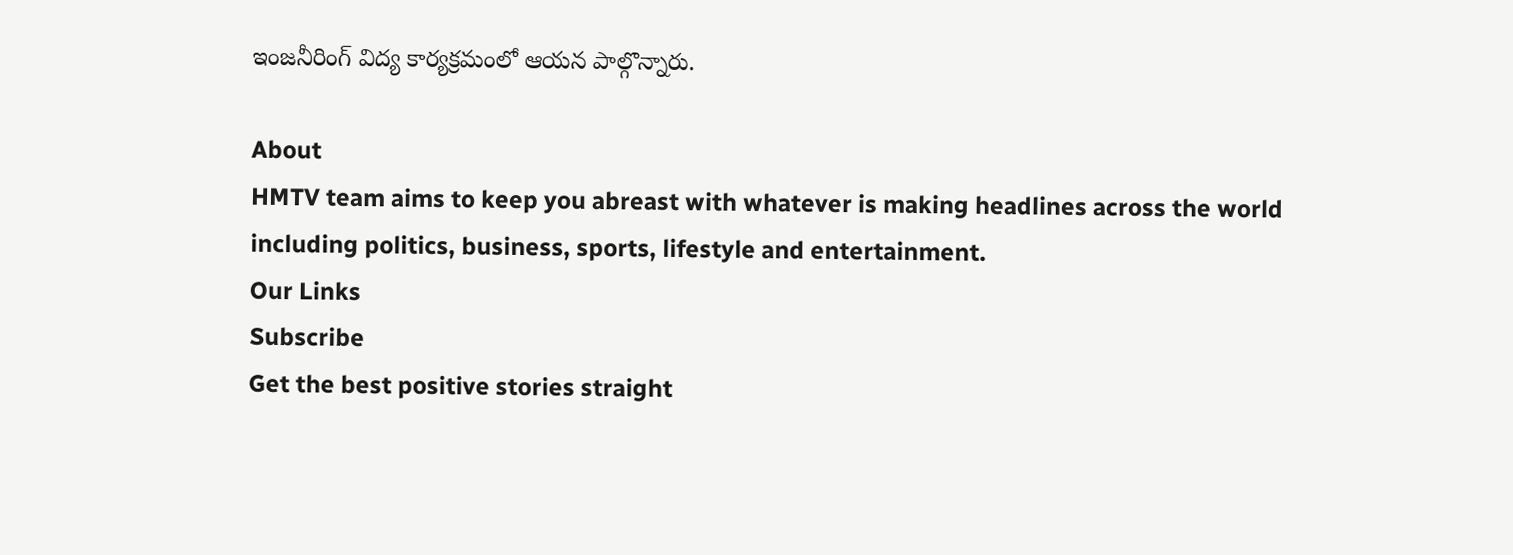ఇంజనీరింగ్ విద్య కార్యక్రమంలో ఆయన పాల్గొన్నారు.

About
HMTV team aims to keep you abreast with whatever is making headlines across the world including politics, business, sports, lifestyle and entertainment.
Our Links
Subscribe
Get the best positive stories straight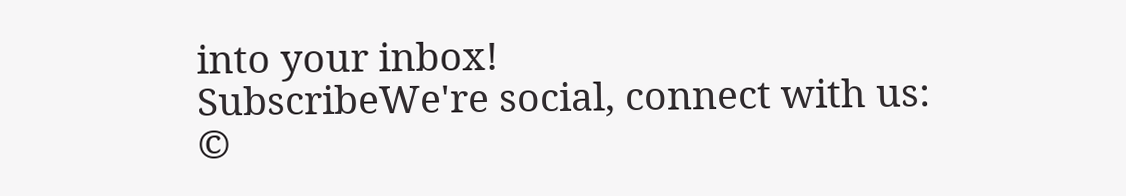into your inbox!
SubscribeWe're social, connect with us:
©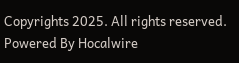Copyrights 2025. All rights reserved.
Powered By Hocalwire